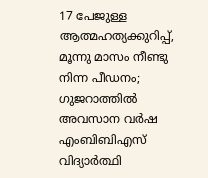17 പേജുള്ള ആത്മഹത്യക്കുറിപ്പ്, മൂന്നു മാസം നീണ്ടു നിന്ന പീഡനം; ഗുജറാത്തിൽ അവസാന വർഷ എംബിബിഎസ് വിദ്യാർത്ഥി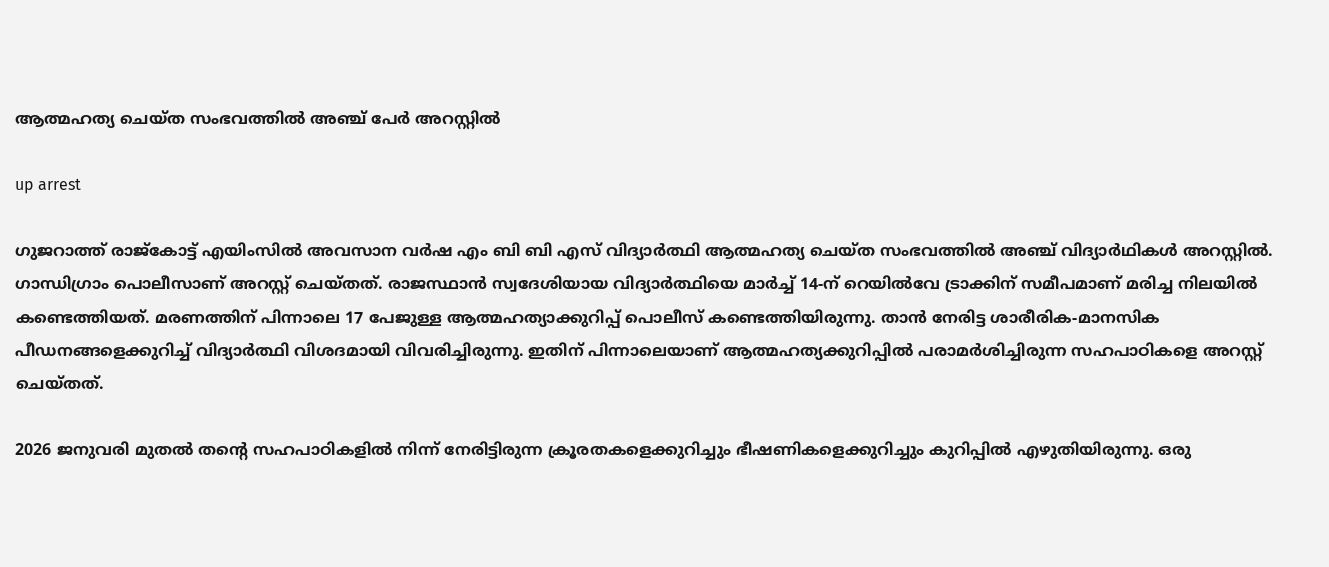ആത്മഹത്യ ചെയ്ത സംഭവത്തിൽ അഞ്ച് പേർ അറസ്റ്റിൽ

up arrest

ഗുജറാത്ത് രാജ്കോട്ട് എയിംസിൽ അവസാന വർഷ എം ബി ബി എസ് വിദ്യാർത്ഥി ആത്മഹത്യ ചെയ്ത സംഭവത്തിൽ അഞ്ച് വിദ്യാർഥികള്‍ അറസ്റ്റിൽ. ഗാന്ധിഗ്രാം പൊലീസാണ് അറസ്റ്റ് ചെയ്തത്. രാജസ്ഥാൻ സ്വദേശിയായ വിദ്യാർത്ഥിയെ മാർച്ച് 14-ന് റെയിൽവേ ട്രാക്കിന് സമീപമാണ് മരിച്ച നിലയിൽ കണ്ടെത്തിയത്. മരണത്തിന് പിന്നാലെ 17 പേജുള്ള ആത്മഹത്യാക്കുറിപ്പ് പൊലീസ് കണ്ടെത്തിയിരുന്നു. താൻ നേരിട്ട ശാരീരിക-മാനസിക പീഡനങ്ങളെക്കുറിച്ച് വിദ്യാർത്ഥി വിശദമായി വിവരിച്ചിരുന്നു. ഇതിന് പിന്നാലെയാണ് ആത്മഹത്യക്കുറിപ്പിൽ പരാമർശിച്ചിരുന്ന സഹപാഠികളെ അറസ്റ്റ് ചെയ്തത്.

2026 ജനുവരി മുതൽ തൻ്റെ സഹപാഠികളിൽ നിന്ന് നേരിട്ടിരുന്ന ക്രൂരതകളെക്കുറിച്ചും ഭീഷണികളെക്കുറിച്ചും കുറിപ്പിൽ എ‍ഴുതിയിരുന്നു. ഒരു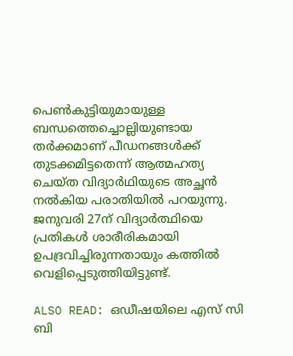പെൺകുട്ടിയുമായുള്ള ബന്ധത്തെച്ചൊല്ലിയുണ്ടായ തർക്കമാണ് പീഡനങ്ങൾക്ക് തുടക്കമിട്ടതെന്ന് ആത്മഹത്യ ചെയ്ത വിദ്യാർഥിയുടെ അച്ഛൻ നൽകിയ പരാതിയിൽ പറയുന്നു. ജനുവരി 27ന് വിദ്യാർത്ഥിയെ പ്രതികൾ ശാരീരികമായി ഉപദ്രവിച്ചിരുന്നതായും കത്തിൽ വെളിപ്പെടുത്തിയിട്ടുണ്ട്.

ALSO READ: ഒഡീഷയിലെ എസ് സി ബി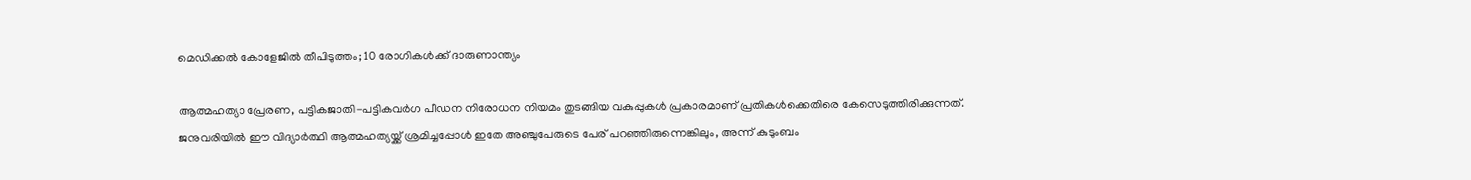മെഡിക്കൽ കോളേജിൽ തീപിടുത്തം; 10 രോഗികൾക്ക് ദാരുണാന്ത്യം

ആത്മഹത്യാ പ്രേരണ, പട്ടികജാതി-പട്ടികവർഗ പീഡന നിരോധന നിയമം തുടങ്ങിയ വകുപ്പുകൾ പ്രകാരമാണ് പ്രതികൾക്കെതിരെ കേസെടുത്തിരിക്കുന്നത്. ജനുവരിയിൽ ഈ വിദ്യാർത്ഥി ആത്മഹത്യയ്ക്ക് ശ്രമിച്ചപ്പോൾ ഇതേ അഞ്ചുപേരുടെ പേര് പറഞ്ഞിരുന്നെങ്കിലും, അന്ന് കുടുംബം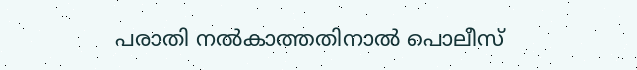പരാതി നൽകാത്തതിനാൽ പൊലീസ്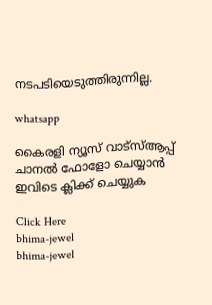നടപടിയെടുത്തിരുന്നില്ല.

whatsapp

കൈരളി ന്യൂസ് വാട്‌സ്ആപ്പ് ചാനല്‍ ഫോളോ ചെയ്യാന്‍ ഇവിടെ ക്ലിക്ക് ചെയ്യുക

Click Here
bhima-jewel
bhima-jewel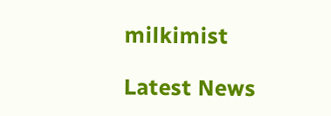milkimist

Latest News